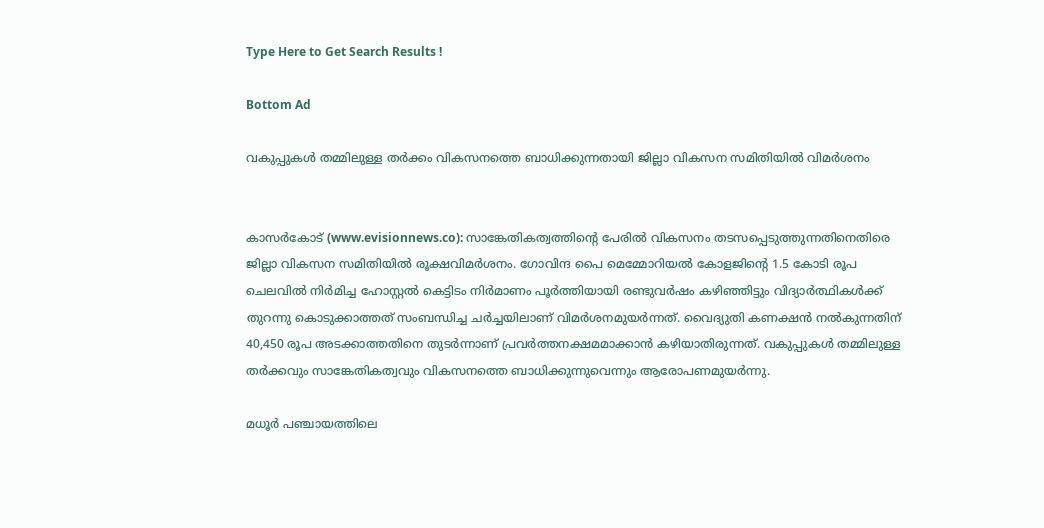Type Here to Get Search Results !

Bottom Ad

വകുപ്പുകള്‍ തമ്മിലുള്ള തര്‍ക്കം വികസനത്തെ ബാധിക്കുന്നതായി ജില്ലാ വികസന സമിതിയില്‍ വിമര്‍ശനം


കാസര്‍കോട് (www.evisionnews.co): സാങ്കേതികത്വത്തിന്റെ പേരില്‍ വികസനം തടസപ്പെടുത്തുന്നതിനെതിരെ ജില്ലാ വികസന സമിതിയില്‍ രൂക്ഷവിമര്‍ശനം. ഗോവിന്ദ പൈ മെമ്മോറിയല്‍ കോളജിന്റെ 1.5 കോടി രൂപ ചെലവില്‍ നിര്‍മിച്ച ഹോസ്റ്റല്‍ കെട്ടിടം നിര്‍മാണം പൂര്‍ത്തിയായി രണ്ടുവര്‍ഷം കഴിഞ്ഞിട്ടും വിദ്യാര്‍ത്ഥികള്‍ക്ക് തുറന്നു കൊടുക്കാത്തത് സംബന്ധിച്ച ചര്‍ച്ചയിലാണ് വിമര്‍ശനമുയര്‍ന്നത്. വൈദ്യുതി കണക്ഷന്‍ നല്‍കുന്നതിന് 40,450 രൂപ അടക്കാത്തതിനെ തുടര്‍ന്നാണ് പ്രവര്‍ത്തനക്ഷമമാക്കാന്‍ കഴിയാതിരുന്നത്. വകുപ്പുകള്‍ തമ്മിലുള്ള തര്‍ക്കവും സാങ്കേതികത്വവും വികസനത്തെ ബാധിക്കുന്നുവെന്നും ആരോപണമുയര്‍ന്നു.

മധൂര്‍ പഞ്ചായത്തിലെ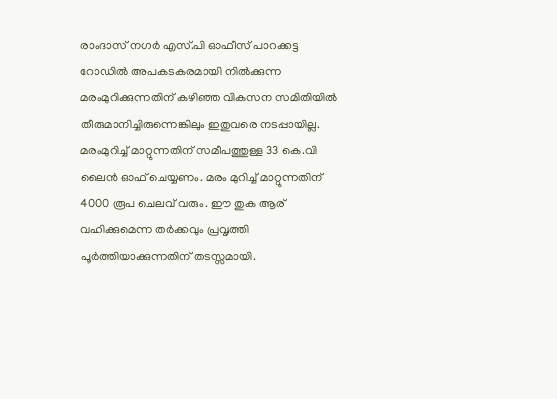രാംദാസ് നഗര്‍ എസ്.പി ഓഫീസ് പാറക്കട്ട റോഡില്‍ അപകടകരമായി നില്‍ക്കുന്ന മരംമുറിക്കുന്നതിന് കഴിഞ്ഞ വികസന സമിതിയില്‍ തീരുമാനിച്ചിരുന്നെങ്കിലും ഇതുവരെ നടപ്പായില്ല. മരംമുറിച്ച് മാറ്റുന്നതിന് സമീപത്തുള്ള 33 കെ.വി ലൈന്‍ ഓഫ് ചെയ്യണം. മരം മുറിച്ച് മാറ്റുന്നതിന് 4000 രൂപ ചെലവ് വരും. ഈ തുക ആര് വഹിക്കുമെന്ന തര്‍ക്കവും പ്രവൃത്തി പൂര്‍ത്തിയാക്കുന്നതിന് തടസ്സമായി.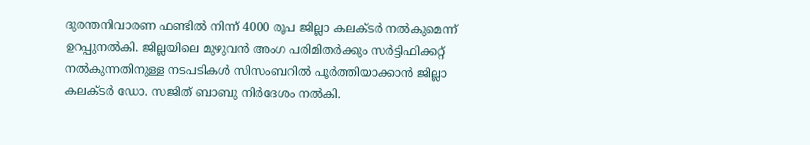ദുരന്തനിവാരണ ഫണ്ടില്‍ നിന്ന് 4000 രൂപ ജില്ലാ കലക്ടര്‍ നല്‍കുമെന്ന് ഉറപ്പുനല്‍കി. ജില്ലയിലെ മുഴുവന്‍ അംഗ പരിമിതര്‍ക്കും സര്‍ട്ടിഫിക്കറ്റ് നല്‍കുന്നതിനുള്ള നടപടികള്‍ സിസംബറില്‍ പൂര്‍ത്തിയാക്കാന്‍ ജില്ലാ കലക്ടര്‍ ഡോ. സജിത് ബാബു നിര്‍ദേശം നല്‍കി.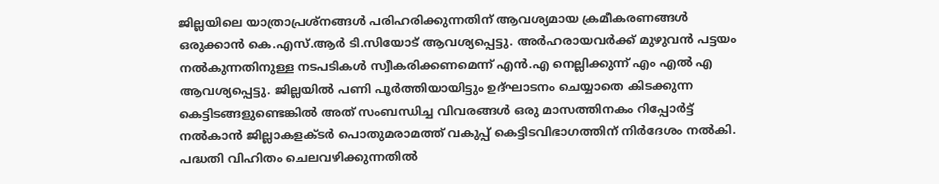ജില്ലയിലെ യാത്രാപ്രശ്നങ്ങള്‍ പരിഹരിക്കുന്നതിന് ആവശ്യമായ ക്രമീകരണങ്ങള്‍ ഒരുക്കാന്‍ കെ.എസ്.ആര്‍ ടി.സിയോട് ആവശ്യപ്പെട്ടു. അര്‍ഹരായവര്‍ക്ക് മുഴുവന്‍ പട്ടയം നല്‍കുന്നതിനുള്ള നടപടികള്‍ സ്വീകരിക്കണമെന്ന് എന്‍.എ നെല്ലിക്കുന്ന് എം എല്‍ എ ആവശ്യപ്പെട്ടു. ജില്ലയില്‍ പണി പൂര്‍ത്തിയായിട്ടും ഉദ്ഘാടനം ചെയ്യാതെ കിടക്കുന്ന കെട്ടിടങ്ങളുണ്ടെങ്കില്‍ അത് സംബന്ധിച്ച വിവരങ്ങള്‍ ഒരു മാസത്തിനകം റിപ്പോര്‍ട്ട് നല്‍കാന്‍ ജില്ലാകളക്ടര്‍ പൊതുമരാമത്ത് വകുപ്പ് കെട്ടിടവിഭാഗത്തിന് നിര്‍ദേശം നല്‍കി. പദ്ധതി വിഹിതം ചെലവഴിക്കുന്നതില്‍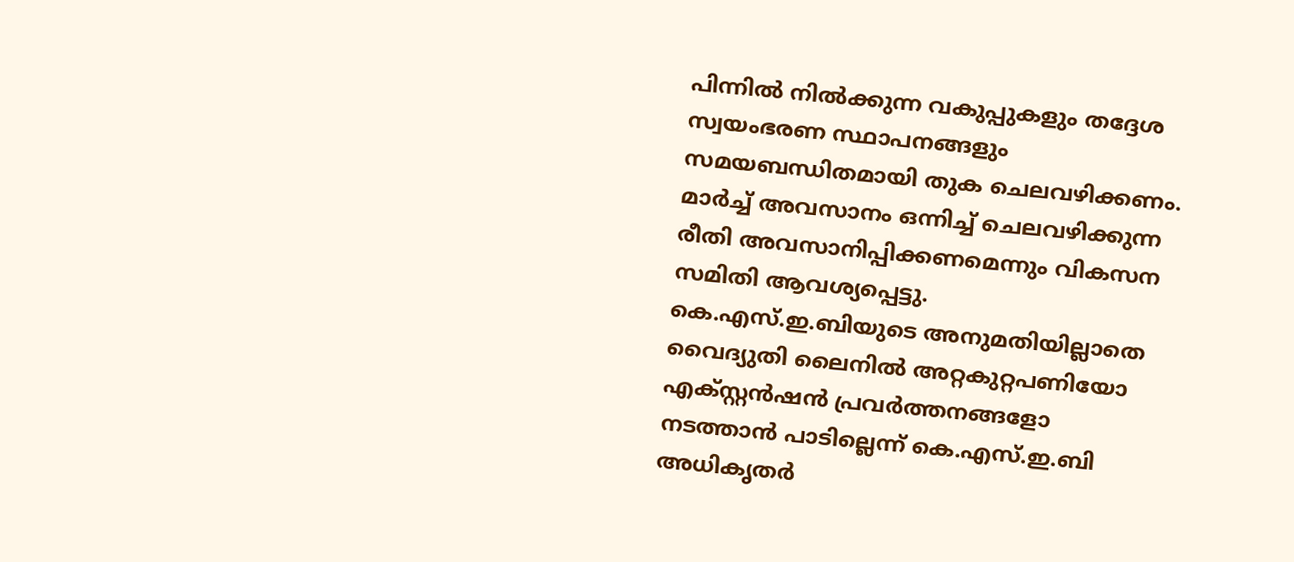പിന്നില്‍ നില്‍ക്കുന്ന വകുപ്പുകളും തദ്ദേശ സ്വയംഭരണ സ്ഥാപനങ്ങളും സമയബന്ധിതമായി തുക ചെലവഴിക്കണം. മാര്‍ച്ച് അവസാനം ഒന്നിച്ച് ചെലവഴിക്കുന്ന രീതി അവസാനിപ്പിക്കണമെന്നും വികസന സമിതി ആവശ്യപ്പെട്ടു. കെ.എസ്.ഇ.ബിയുടെ അനുമതിയില്ലാതെ വൈദ്യുതി ലൈനില്‍ അറ്റകുറ്റപണിയോ എക്സ്റ്റന്‍ഷന്‍ പ്രവര്‍ത്തനങ്ങളോ നടത്താന്‍ പാടില്ലെന്ന് കെ.എസ്.ഇ.ബി അധികൃതര്‍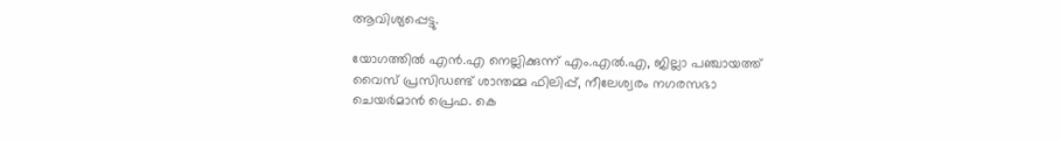ആവിശ്യപ്പെട്ടു.

യോഗത്തില്‍ എന്‍.എ നെല്ലിക്കുന്ന് എം.എല്‍.എ, ജില്ലാ പഞ്ചായത്ത് വൈസ് പ്രസിഡണ്ട് ശാന്തമ്മ ഫിലിപ്പ്, നീലേശ്വരം നഗരസഭാ ചെയര്‍മാന്‍ പ്രെഫ. കെ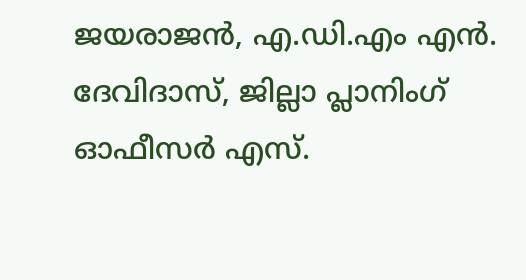ജയരാജന്‍, എ.ഡി.എം എന്‍. ദേവിദാസ്, ജില്ലാ പ്ലാനിംഗ് ഓഫീസര്‍ എസ്.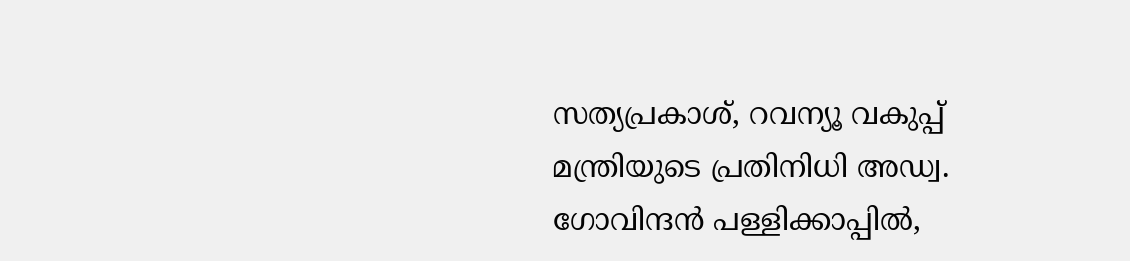സത്യപ്രകാശ്, റവന്യൂ വകുപ്പ് മന്ത്രിയുടെ പ്രതിനിധി അഡ്വ. ഗോവിന്ദന്‍ പള്ളിക്കാപ്പില്‍,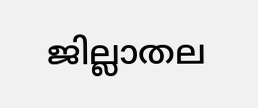ജില്ലാതല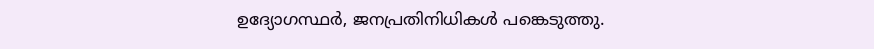ഉദ്യോഗസ്ഥര്‍, ജനപ്രതിനിധികള്‍ പങ്കെടുത്തു.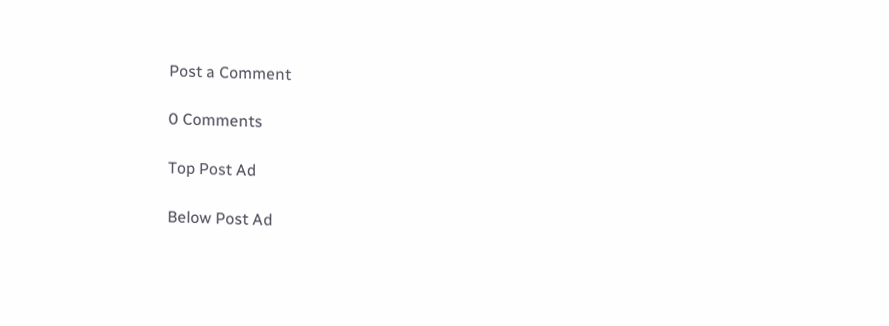Post a Comment

0 Comments

Top Post Ad

Below Post Ad